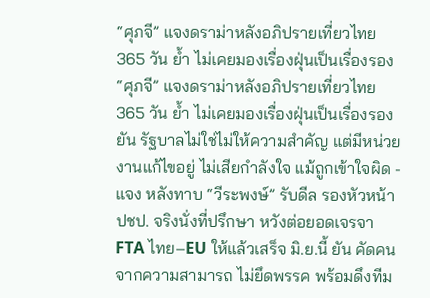“ศุภจี” แจงดราม่าหลังอภิปรายเที่ยวไทย 365 วัน ย้ำ ไม่เคยมองเรื่องฝุ่นเป็นเรื่องรอง
“ศุภจี” แจงดราม่าหลังอภิปรายเที่ยวไทย 365 วัน ย้ำ ไม่เคยมองเรื่องฝุ่นเป็นเรื่องรอง ยัน รัฐบาลไม่ใช่ไม่ให้ความสำคัญ แต่มีหน่วยงานแก้ไขอยู่ ไม่เสียกำลังใจ แม้ถูกเข้าใจผิด - แจง หลังทาบ “วีระพงษ์” รับดีล รองหัวหน้า ปชป. จริงนั่งที่ปรึกษา หวังต่อยอดเจรจา FTA ไทย–EU ให้แล้วเสร็จ มิ.ย.นี้ ยัน คัดคนจากความสามารถ ไม่ยึดพรรค พร้อมดึงทีม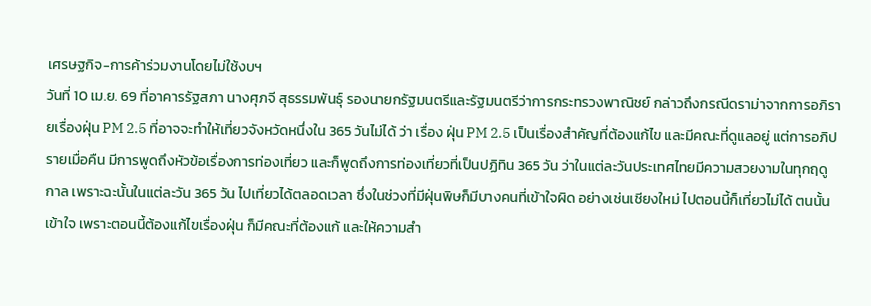เศรษฐกิจ-การค้าร่วมงานโดยไม่ใช้งบฯ
วันที่ 10 เม.ย. 69 ที่อาคารรัฐสภา นางศุภจี สุธรรมพันธุ์ รองนายกรัฐมนตรีและรัฐมนตรีว่าการกระทรวงพาณิชย์ กล่าวถึงกรณีดราม่าจากการอภิรายเรื่องฝุ่น PM 2.5 ที่อาจจะทำให้เที่ยวจังหวัดหนึ่งใน 365 วันไม่ได้ ว่า เรื่อง ฝุ่น PM 2.5 เป็นเรื่องสำคัญที่ต้องแก้ไข และมีคณะที่ดูแลอยู่ แต่การอภิปรายเมื่อคืน มีการพูดถึงหัวข้อเรื่องการท่องเที่ยว และก็พูดถึงการท่องเที่ยวที่เป็นปฏิทิน 365 วัน ว่าในแต่ละวันประเทศไทยมีความสวยงามในทุกฤดูกาล เพราะฉะนั้นในแต่ละวัน 365 วัน ไปเที่ยวได้ตลอดเวลา ซึ่งในช่วงที่มีฝุ่นพิษก็มีบางคนที่เข้าใจผิด อย่างเช่นเชียงใหม่ ไปตอนนี้ก็เที่ยวไม่ได้ ตนนั้นเข้าใจ เพราะตอนนี้ต้องแก้ไขเรื่องฝุ่น ก็มีคณะที่ต้องแก้ และให้ความสำ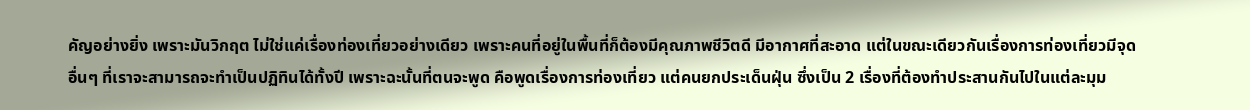คัญอย่างยิ่ง เพราะมันวิกฤต ไม่ใช่แค่เรื่องท่องเที่ยวอย่างเดียว เพราะคนที่อยู่ในพื้นที่ก็ต้องมีคุณภาพชีวิตดี มีอากาศที่สะอาด แต่ในขณะเดียวกันเรื่องการท่องเที่ยวมีจุดอื่นๆ ที่เราจะสามารถจะทำเป็นปฏิทินได้ทั้งปี เพราะฉะนั้นที่ตนจะพูด คือพูดเรื่องการท่องเที่ยว แต่คนยกประเด็นฝุ่น ซึ่งเป็น 2 เรื่องที่ต้องทำประสานกันไปในแต่ละมุม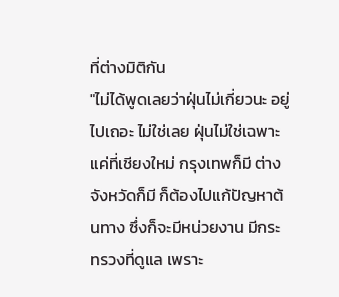ที่ต่างมิติกัน
"ไม่ได้พูดเลยว่าฝุ่นไม่เกี่ยวนะ อยู่ไปเถอะ ไม่ใช่เลย ฝุ่นไม่ใช่เฉพาะแค่ที่เชียงใหม่ กรุงเทพก็มี ต่างจังหวัดก็มี ก็ต้องไปแก้ปัญหาต้นทาง ซึ่งก็จะมีหน่วยงาน มีกระทรวงที่ดูแล เพราะ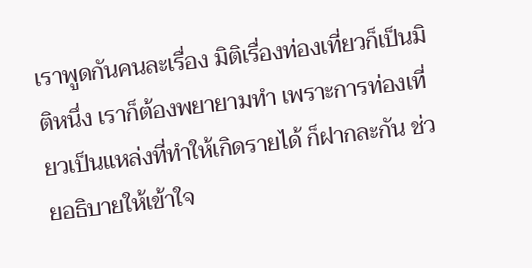เราพูดกันคนละเรื่อง มิติเรื่องท่องเที่ยวก็เป็นมิติหนึ่ง เราก็ต้องพยายามทำ เพราะการท่องเที่ยวเป็นแหล่งที่ทำให้เกิดรายได้ ก็ฝากละกัน ช่วยอธิบายให้เข้าใจ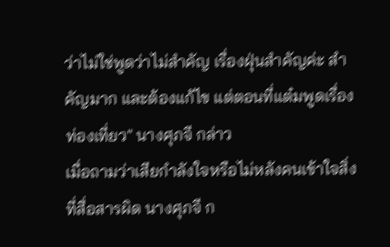ว่าไม่ใช่พูดว่าไม่สำคัญ เรื่องฝุ่นสำคัญค่ะ สำคัญมาก และต้องแก้ไข แต่ตอนที่แต๋มพูดเรื่องท่องเที่ยว" นางศุภจี กล่าว
เมื่อถามว่าเสียกำลังใจหรือไม่หลังคนเข้าใจสิ่งที่สื่อสารผิด นางศุภจี ก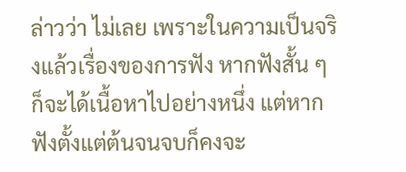ล่าวว่า ไม่เลย เพราะในความเป็นจริงแล้วเรื่องของการฟัง หากฟังสั้น ๆ ก็จะได้เนื้อหาไปอย่างหนึ่ง แต่หากฟังตั้งแต่ต้นจนจบก็คงจะ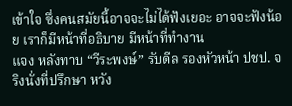เข้าใจ ซึ่งคนสมัยนี้อาจจะไม่ได้ฟังเยอะ อาจจะฟังน้อย เราก็มีหน้าที่อธิบาย มีหน้าที่ทำงาน
แจง หลังทาบ “วีระพงษ์” รับดีล รองหัวหน้า ปชป. จริงนั่งที่ปรึกษา หวัง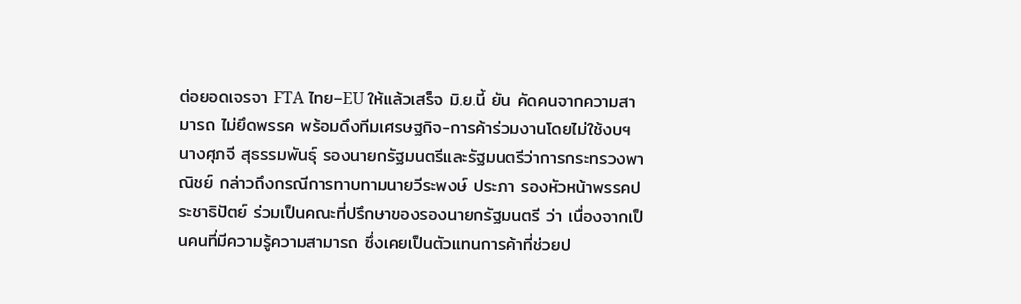ต่อยอดเจรจา FTA ไทย–EU ให้แล้วเสร็จ มิ.ย.นี้ ยัน คัดคนจากความสามารถ ไม่ยึดพรรค พร้อมดึงทีมเศรษฐกิจ-การค้าร่วมงานโดยไม่ใช้งบฯ
นางศุภจี สุธรรมพันธุ์ รองนายกรัฐมนตรีและรัฐมนตรีว่าการกระทรวงพาณิชย์ กล่าวถึงกรณีการทาบทามนายวีระพงษ์ ประภา รองหัวหน้าพรรคประชาธิปัตย์ ร่วมเป็นคณะที่ปรึกษาของรองนายกรัฐมนตรี ว่า เนื่องจากเป็นคนที่มีความรู้ความสามารถ ซึ่งเคยเป็นตัวแทนการค้าที่ช่วยป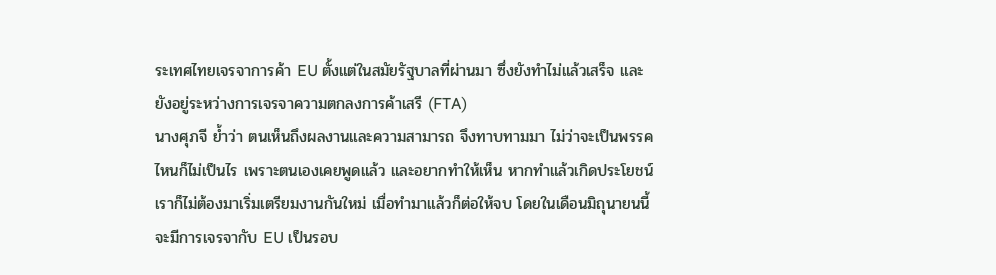ระเทศไทยเจรจาการค้า EU ตั้งแต่ในสมัยรัฐบาลที่ผ่านมา ซึ่งยังทำไม่แล้วเสร็จ และยังอยู่ระหว่างการเจรจาความตกลงการค้าเสรี (FTA)
นางศุภจี ย้ำว่า ตนเห็นถึงผลงานและความสามารถ จึงทาบทามมา ไม่ว่าจะเป็นพรรคไหนก็ไม่เป็นไร เพราะตนเองเคยพูดแล้ว และอยากทำให้เห็น หากทำแล้วเกิดประโยชน์ เราก็ไม่ต้องมาเริ่มเตรียมงานกันใหม่ เมื่อทำมาแล้วก็ต่อให้จบ โดยในเดือนมิถุนายนนี้ จะมีการเจรจากับ EU เป็นรอบ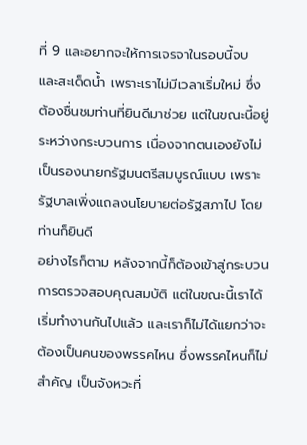ที่ 9 และอยากจะให้การเจรจาในรอบนี้จบ และสะเด็ดน้ำ เพราะเราไม่มีเวลาเริ่มใหม่ ซึ่งต้องชื่นชมท่านที่ยินดีมาช่วย แต่ในขณะนี้อยู่ระหว่างกระบวนการ เนื่องจากตนเองยังไม่เป็นรองนายกรัฐมนตรีสมบูรณ์แบบ เพราะรัฐบาลเพิ่งแถลงนโยบายต่อรัฐสภาไป โดยท่านก็ยินดี
อย่างไรก็ตาม หลังจากนี้ก็ต้องเข้าสู่กระบวนการตรวจสอบคุณสมบัติ แต่ในขณะนี้เราได้เริ่มทำงานกันไปแล้ว และเราก็ไม่ได้แยกว่าจะต้องเป็นคนของพรรคไหน ซึ่งพรรคไหนก็ไม่สำคัญ เป็นจังหวะที่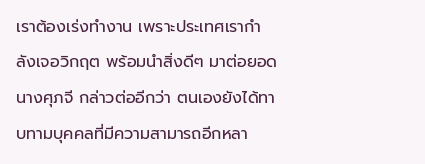เราต้องเร่งทำงาน เพราะประเทศเรากำลังเจอวิกฤต พร้อมนำสิ่งดีๆ มาต่อยอด
นางศุภจี กล่าวต่ออีกว่า ตนเองยังได้ทาบทามบุคคลที่มีความสามารถอีกหลา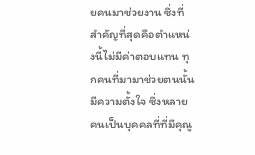ยคนมาช่วยงาน ซึ่งที่สำคัญที่สุดคือตำแหน่งนี้ไม่มีค่าตอบแทน ทุกคนที่มามาช่วยตนนั้นมีความตั้งใจ ซึ่งหลายคนเป็นบุคคลที่ที่มีคุณู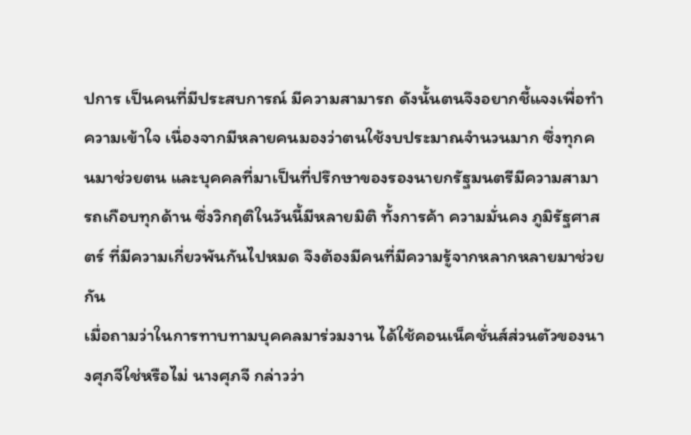ปการ เป็นคนที่มีประสบการณ์ มีความสามารถ ดังนั้นตนจึงอยากชี้แจงเพื่อทำความเข้าใจ เนื่องจากมีหลายคนมองว่าตนใช้งบประมาณจำนวนมาก ซึ่งทุกคนมาช่วยตน และบุคคลที่มาเป็นที่ปรึกษาของรองนายกรัฐมนตรีมีความสามารถเกือบทุกด้าน ซึ่งวิกฤติในวันนี้มีหลายมิติ ทั้งการค้า ความมั่นคง ภูมิรัฐศาสตร์ ที่มีความเกี่ยวพันกันไปหมด จึงต้องมีคนที่มีความรู้จากหลากหลายมาช่วยกัน
เมื่อถามว่าในการทาบทามบุคคลมาร่วมงาน ได้ใช้คอนเน็คชั่นส์ส่วนตัวของนางศุภจีใช่หรือไม่ นางศุภจี กล่าวว่า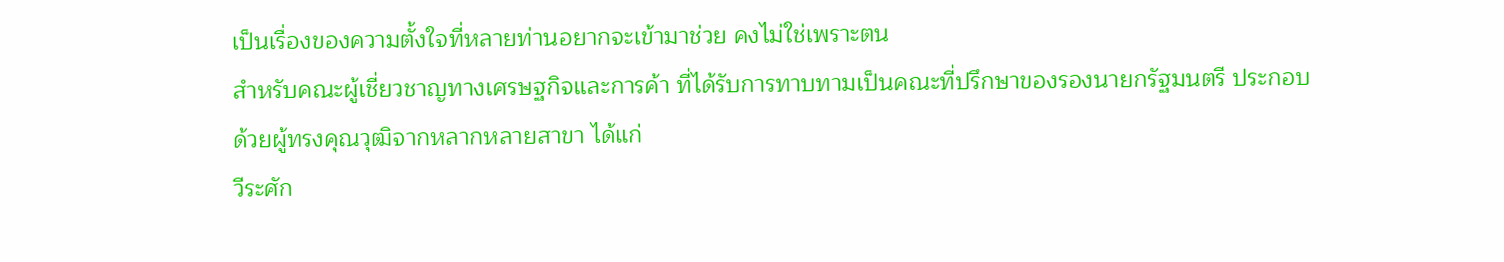เป็นเรื่องของความตั้งใจที่หลายท่านอยากจะเข้ามาช่วย คงไม่ใช่เพราะตน
สำหรับคณะผู้เชี่ยวชาญทางเศรษฐกิจและการค้า ที่ได้รับการทาบทามเป็นคณะที่ปรึกษาของรองนายกรัฐมนตรี ประกอบด้วยผู้ทรงคุณวุฒิจากหลากหลายสาขา ได้แก่
วีระศัก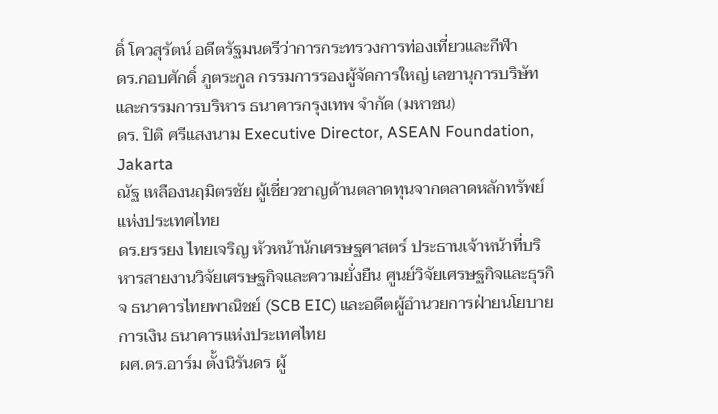ดิ์ โควสุรัตน์ อดีตรัฐมนตรีว่าการกระทรวงการท่องเที่ยวและกีฬา
ดร.กอบศักดิ์ ภูตระกูล กรรมการรองผู้จัดการใหญ่ เลขานุการบริษัทและกรรมการบริหาร ธนาคารกรุงเทพ จำกัด (มหาชน)
ดร. ปิติ ศรีแสงนาม Executive Director, ASEAN Foundation, Jakarta
ณัฐ เหลืองนฤมิตรชัย ผู้เชี่ยวชาญด้านตลาดทุนจากตลาดหลักทรัพย์แห่งประเทศไทย
ดร.ยรรยง ไทยเจริญ หัวหน้านักเศรษฐศาสตร์ ประธานเจ้าหน้าที่บริหารสายงานวิจัยเศรษฐกิจและความยั่งยืน ศูนย์วิจัยเศรษฐกิจและธุรกิจ ธนาคารไทยพาณิชย์ (SCB EIC) และอดีตผู้อำนวยการฝ่ายนโยบายการเงิน ธนาคารแห่งประเทศไทย
ผศ.ดร.อาร์ม ตั้งนิรันดร ผู้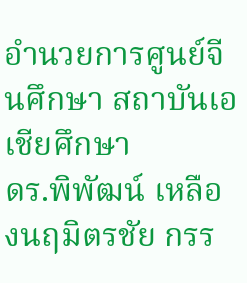อำนวยการศูนย์จีนศึกษา สถาบันเอเชียศึกษา
ดร.พิพัฒน์ เหลืองนฤมิตรชัย กรร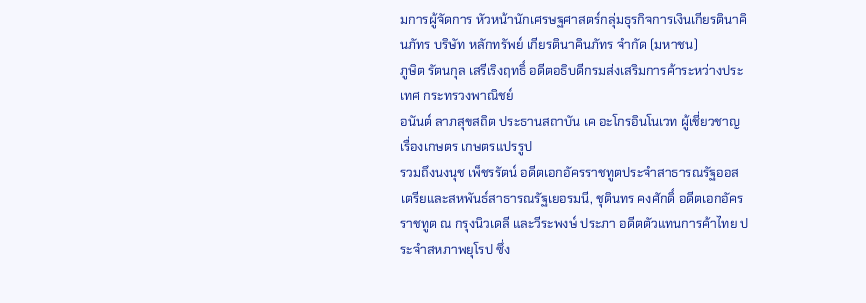มการผู้จัดการ หัวหน้านักเศรษฐศาสตร์กลุ่มธุรกิจการเงินเกียรตินาคินภัทร บริษัท หลักทรัพย์ เกียรตินาคินภัทร จำกัด (มหาชน)
ภูษิต รัตนกุล เสรีเริงฤทธิ์ อดีตอธิบดีกรมส่งเสริมการค้าระหว่างประเทศ กระทรวงพาณิชย์
อนันต์ ลาภสุขสถิต ประธานสถาบัน เค อะโกรอินโนเวท ผู้เชี่ยวชาญเรื่องเกษตร เกษตรแปรรูป
รวมถึงนงนุช เพ็ชรรัตน์ อดีตเอกอัครราชทูตประจำสาธารณรัฐออสเตรียและสหพันธ์สาธารณรัฐเยอรมนี, ชุตินทร คงศักดิ์ อดีตเอกอัครราชทูต ณ กรุงนิวเดลี และวีระพงษ์ ประภา อดีตตัวแทนการค้าไทย ประจำสหภาพยุโรป ซึ่ง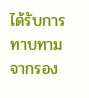ได้รับการทาบทามจากรอง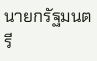นายกรัฐมนตรี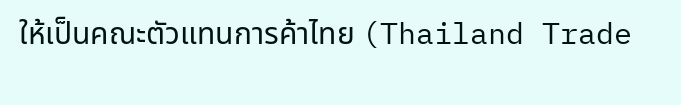ให้เป็นคณะตัวแทนการค้าไทย (Thailand Trade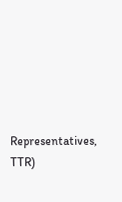Representatives, TTR)